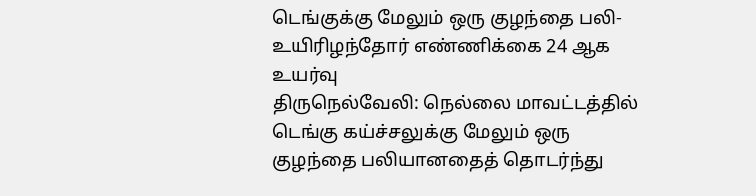டெங்குக்கு மேலும் ஒரு குழந்தை பலி- உயிரிழந்தோர் எண்ணிக்கை 24 ஆக உயர்வு
திருநெல்வேலி: நெல்லை மாவட்டத்தில் டெங்கு கய்ச்சலுக்கு மேலும் ஒரு குழந்தை பலியானதைத் தொடர்ந்து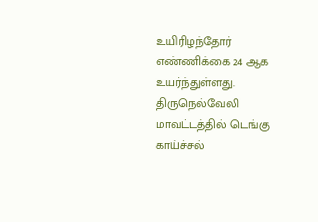உயிரிழந்தோர் எண்ணிக்கை 24 ஆக உயர்ந்துள்ளது.
திருநெல்வேலி மாவட்டத்தில் டெங்கு காய்ச்சல்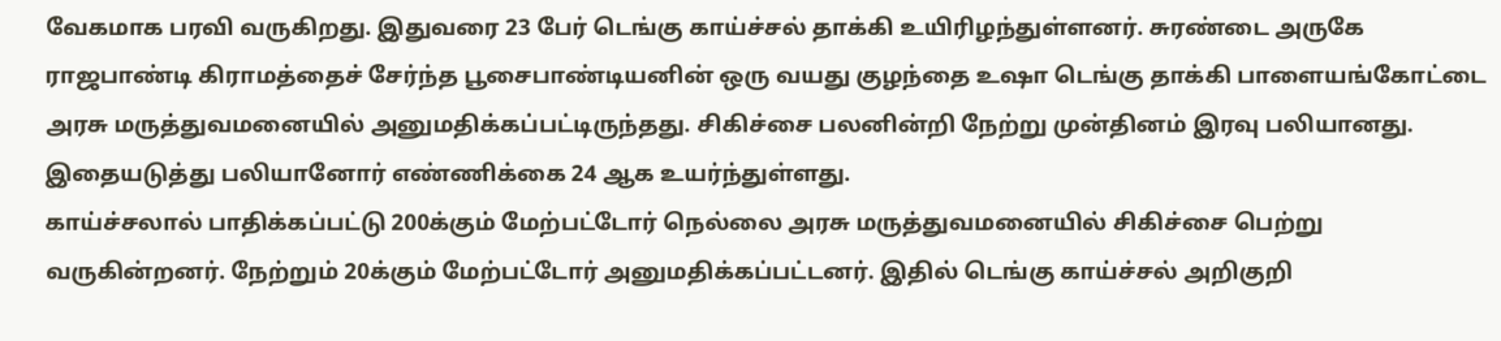வேகமாக பரவி வருகிறது. இதுவரை 23 பேர் டெங்கு காய்ச்சல் தாக்கி உயிரிழந்துள்ளனர். சுரண்டை அருகே ராஜபாண்டி கிராமத்தைச் சேர்ந்த பூசைபாண்டியனின் ஒரு வயது குழந்தை உஷா டெங்கு தாக்கி பாளையங்கோட்டை அரசு மருத்துவமனையில் அனுமதிக்கப்பட்டிருந்தது. சிகிச்சை பலனின்றி நேற்று முன்தினம் இரவு பலியானது. இதையடுத்து பலியானோர் எண்ணிக்கை 24 ஆக உயர்ந்துள்ளது.
காய்ச்சலால் பாதிக்கப்பட்டு 200க்கும் மேற்பட்டோர் நெல்லை அரசு மருத்துவமனையில் சிகிச்சை பெற்று வருகின்றனர். நேற்றும் 20க்கும் மேற்பட்டோர் அனுமதிக்கப்பட்டனர். இதில் டெங்கு காய்ச்சல் அறிகுறி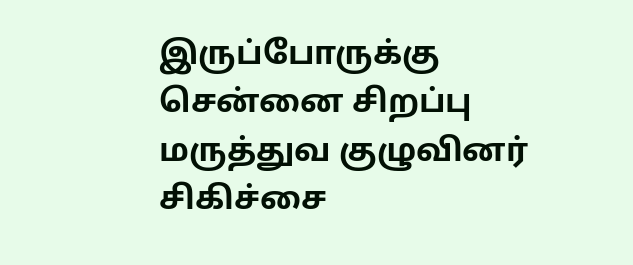இருப்போருக்கு சென்னை சிறப்பு மருத்துவ குழுவினர் சிகிச்சை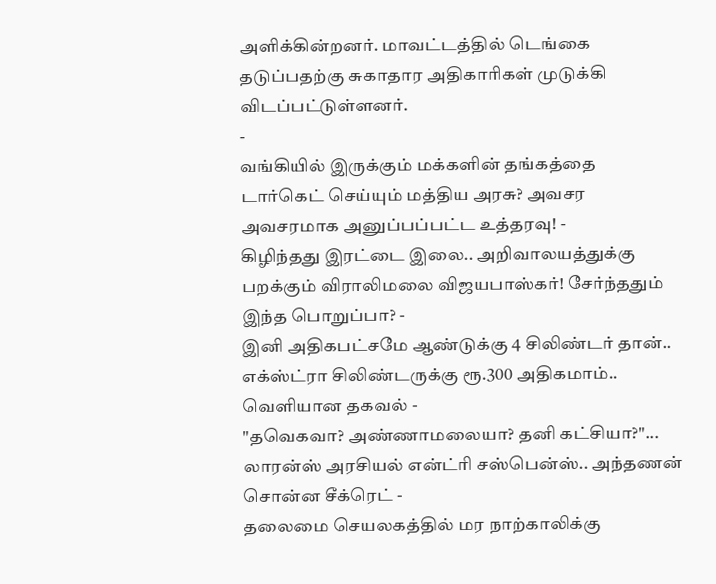அளிக்கின்றனர். மாவட்டத்தில் டெங்கை தடுப்பதற்கு சுகாதார அதிகாரிகள் முடுக்கி விடப்பட்டுள்ளனர்.
-
வங்கியில் இருக்கும் மக்களின் தங்கத்தை டார்கெட் செய்யும் மத்திய அரசு? அவசர அவசரமாக அனுப்பப்பட்ட உத்தரவு! -
கிழிந்தது இரட்டை இலை.. அறிவாலயத்துக்கு பறக்கும் விராலிமலை விஜயபாஸ்கர்! சேர்ந்ததும் இந்த பொறுப்பா? -
இனி அதிகபட்சமே ஆண்டுக்கு 4 சிலிண்டர் தான்.. எக்ஸ்ட்ரா சிலிண்டருக்கு ரூ.300 அதிகமாம்.. வெளியான தகவல் -
"தவெகவா? அண்ணாமலையா? தனி கட்சியா?"... லாரன்ஸ் அரசியல் என்ட்ரி சஸ்பென்ஸ்.. அந்தணன் சொன்ன சீக்ரெட் -
தலைமை செயலகத்தில் மர நாற்காலிக்கு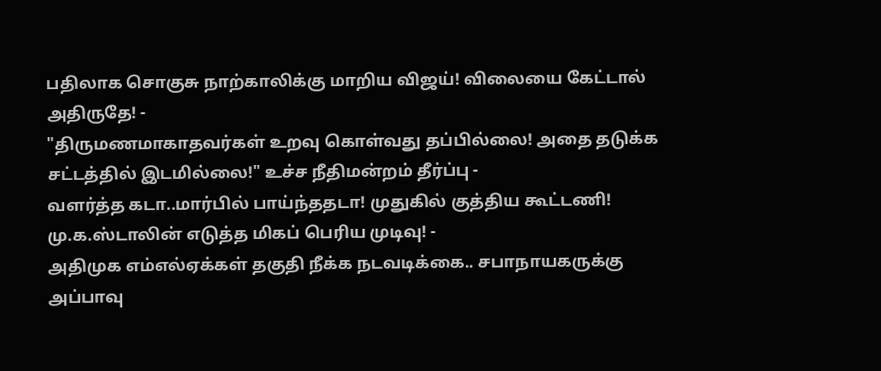பதிலாக சொகுசு நாற்காலிக்கு மாறிய விஜய்! விலையை கேட்டால் அதிருதே! -
"திருமணமாகாதவர்கள் உறவு கொள்வது தப்பில்லை! அதை தடுக்க சட்டத்தில் இடமில்லை!" உச்ச நீதிமன்றம் தீர்ப்பு -
வளர்த்த கடா..மார்பில் பாய்ந்ததடா! முதுகில் குத்திய கூட்டணி! மு.க.ஸ்டாலின் எடுத்த மிகப் பெரிய முடிவு! -
அதிமுக எம்எல்ஏக்கள் தகுதி நீக்க நடவடிக்கை.. சபாநாயகருக்கு அப்பாவு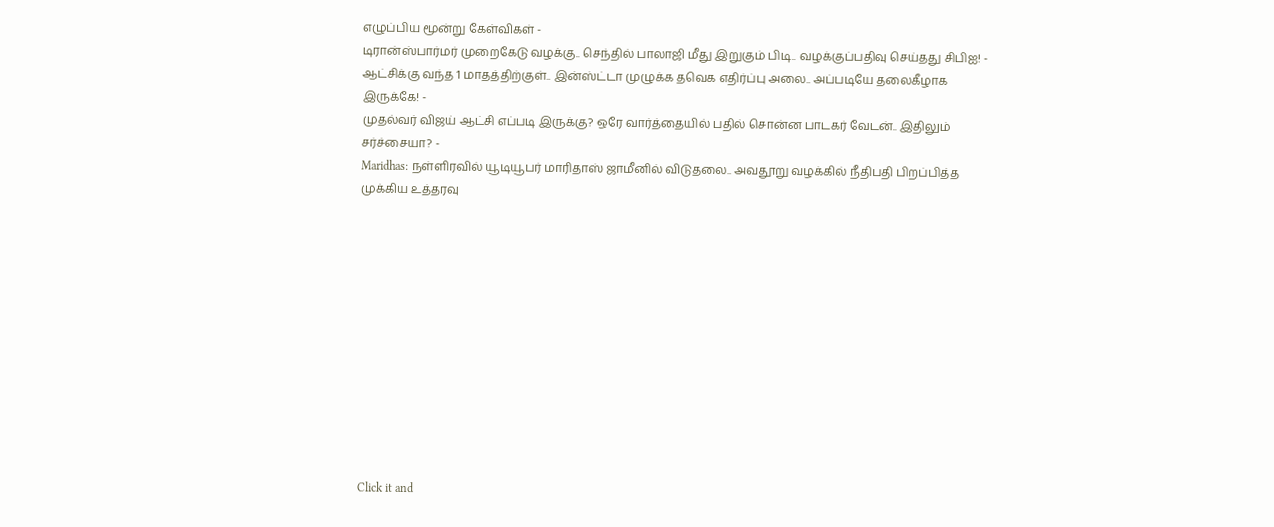எழுப்பிய மூன்று கேள்விகள் -
டிரான்ஸ்பார்மர் முறைகேடு வழக்கு.. செந்தில் பாலாஜி மீது இறுகும் பிடி.. வழக்குப்பதிவு செய்தது சிபிஐ! -
ஆட்சிக்கு வந்த 1 மாதத்திற்குள்.. இன்ஸ்ட்டா முழுக்க தவெக எதிர்ப்பு அலை.. அப்படியே தலைகீழாக இருக்கே! -
முதல்வர் விஜய் ஆட்சி எப்படி இருக்கு? ஒரே வார்த்தையில் பதில் சொன்ன பாடகர் வேடன்.. இதிலும் சர்ச்சையா? -
Maridhas: நள்ளிரவில் யூடியூபர் மாரிதாஸ் ஜாமீனில் விடுதலை.. அவதூறு வழக்கில் நீதிபதி பிறப்பித்த முக்கிய உத்தரவு












Click it and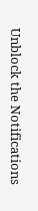Unblock the Notifications